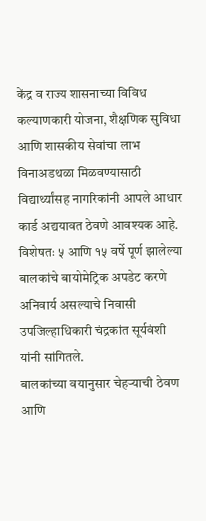केंद्र व राज्य शासनाच्या विविध कल्याणकारी योजना, शैक्षणिक सुविधा आणि शासकीय सेवांचा लाभ विनाअडथळा मिळवण्यासाठी विद्यार्थ्यांसह नागरिकांनी आपले आधार कार्ड अद्ययावत ठेवणे आवश्यक आहे.
विशेषतः ५ आणि १५ वर्षे पूर्ण झालेल्या बालकांचे बायोमेट्रिक अपडेट करणे अनिवार्य असल्याचे निवासी उपजिल्हाधिकारी चंद्रकांत सूर्यवंशी यांनी सांगितले.
बालकांच्या वयानुसार चेहऱ्याची ठेवण आणि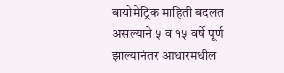बायोमेट्रिक माहिती बदलत असल्याने ५ व १५ वर्षे पूर्ण झाल्यानंतर आधारमधील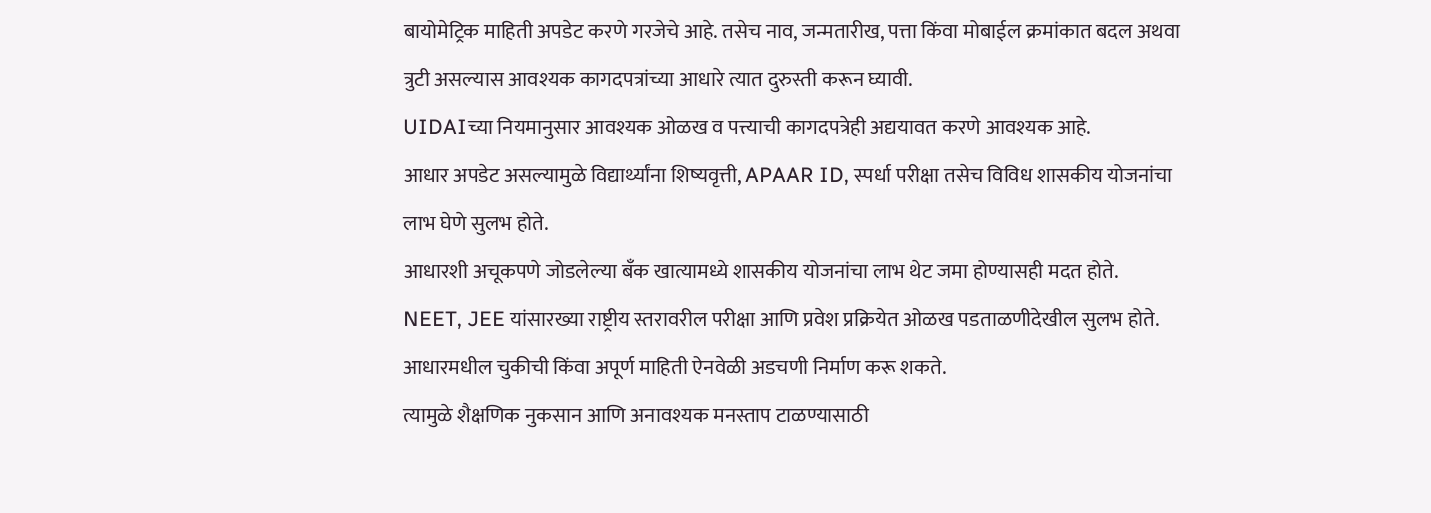बायोमेट्रिक माहिती अपडेट करणे गरजेचे आहे. तसेच नाव, जन्मतारीख, पत्ता किंवा मोबाईल क्रमांकात बदल अथवा त्रुटी असल्यास आवश्यक कागदपत्रांच्या आधारे त्यात दुरुस्ती करून घ्यावी.
UIDAIच्या नियमानुसार आवश्यक ओळख व पत्त्याची कागदपत्रेही अद्ययावत करणे आवश्यक आहे.
आधार अपडेट असल्यामुळे विद्यार्थ्यांना शिष्यवृत्ती, APAAR ID, स्पर्धा परीक्षा तसेच विविध शासकीय योजनांचा लाभ घेणे सुलभ होते.
आधारशी अचूकपणे जोडलेल्या बँक खात्यामध्ये शासकीय योजनांचा लाभ थेट जमा होण्यासही मदत होते.
NEET, JEE यांसारख्या राष्ट्रीय स्तरावरील परीक्षा आणि प्रवेश प्रक्रियेत ओळख पडताळणीदेखील सुलभ होते.
आधारमधील चुकीची किंवा अपूर्ण माहिती ऐनवेळी अडचणी निर्माण करू शकते.
त्यामुळे शैक्षणिक नुकसान आणि अनावश्यक मनस्ताप टाळण्यासाठी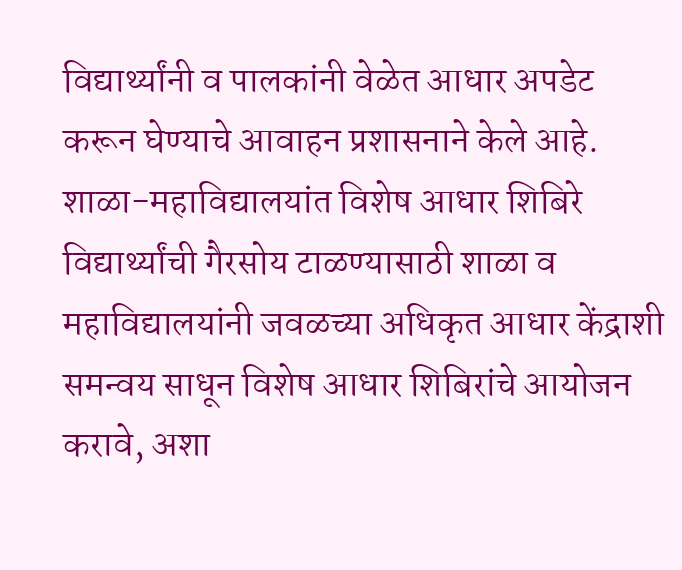विद्यार्थ्यांनी व पालकांनी वेळेत आधार अपडेट करून घेण्याचे आवाहन प्रशासनाने केले आहे.
शाळा-महाविद्यालयांत विशेष आधार शिबिरे
विद्यार्थ्यांची गैरसोय टाळण्यासाठी शाळा व महाविद्यालयांनी जवळच्या अधिकृत आधार केंद्राशी समन्वय साधून विशेष आधार शिबिरांचे आयोजन करावे, अशा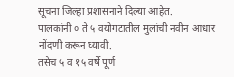सूचना जिल्हा प्रशासनाने दिल्या आहेत.
पालकांनी ० ते ५ वयोगटातील मुलांची नवीन आधार नोंदणी करून घ्यावी.
तसेच ५ व १५ वर्षे पूर्ण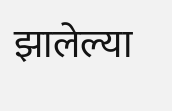झालेल्या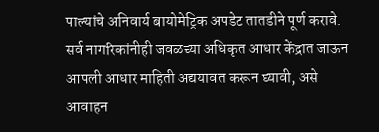पाल्यांचे अनिवार्य बायोमेट्रिक अपडेट तातडीने पूर्ण करावे.
सर्व नागरिकांनीही जवळच्या अधिकृत आधार केंद्रात जाऊन आपली आधार माहिती अद्ययावत करून घ्यावी, असे आवाहन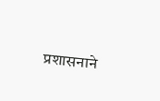प्रशासनाने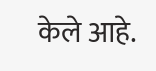केले आहे.